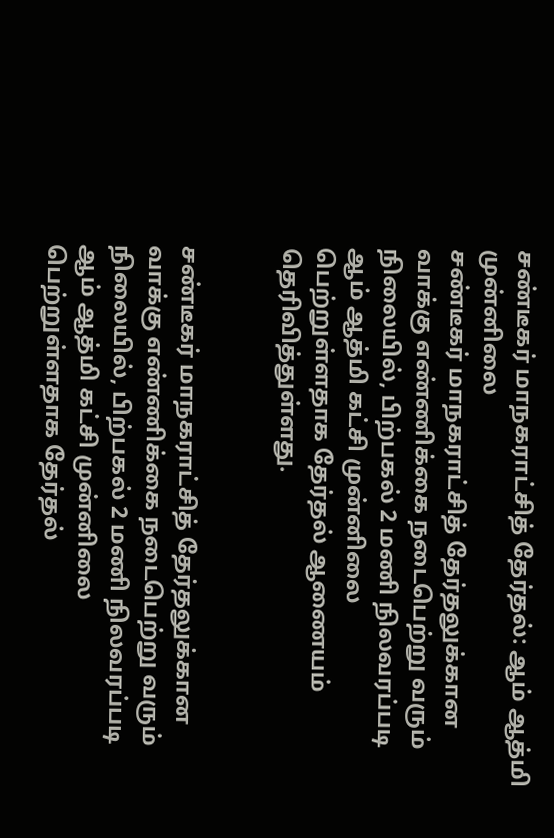சண்டீகர் மாநகராட்சித் தேர்தல்: ஆம் ஆத்மி முன்னிலை
சண்டீகர் மாநகராட்சித் தேர்தலுக்கான வாக்கு எண்ணிக்கை நடைபெற்று வரும் நிலையில், பிற்பகல் 2 மணி நிலவரப்படி ஆம் ஆத்மி கட்சி முன்னிலை பெற்றுள்ளதாக தேர்தல் ஆணையம் தெரிவித்துள்ளது.


சண்டீகர் மாநகராட்சித் தேர்தலுக்கான வாக்கு எண்ணிக்கை நடைபெற்று வரும் நிலையில், பிற்பகல் 2 மணி நிலவரப்படி ஆம் ஆத்மி கட்சி முன்னிலை பெற்றுள்ளதாக தேர்தல்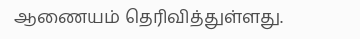ஆணையம் தெரிவித்துள்ளது.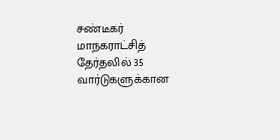சண்டீகர் மாநகராட்சித் தேர்தலில் 35 வார்டுகளுக்கான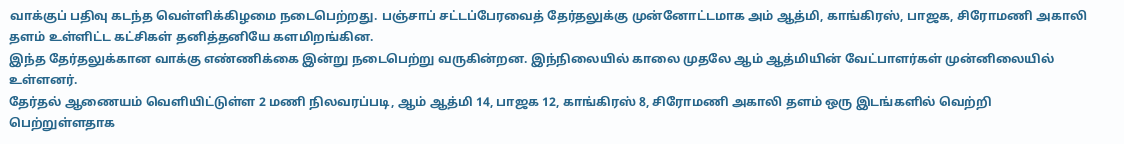வாக்குப் பதிவு கடந்த வெள்ளிக்கிழமை நடைபெற்றது. பஞ்சாப் சட்டப்பேரவைத் தேர்தலுக்கு முன்னோட்டமாக அம் ஆத்மி, காங்கிரஸ், பாஜக, சிரோமணி அகாலி தளம் உள்ளிட்ட கட்சிகள் தனித்தனியே களமிறங்கின.
இந்த தேர்தலுக்கான வாக்கு எண்ணிக்கை இன்று நடைபெற்று வருகின்றன. இந்நிலையில் காலை முதலே ஆம் ஆத்மியின் வேட்பாளர்கள் முன்னிலையில் உள்ளனர்.
தேர்தல் ஆணையம் வெளியிட்டுள்ள 2 மணி நிலவரப்படி, ஆம் ஆத்மி 14, பாஜக 12, காங்கிரஸ் 8, சிரோமணி அகாலி தளம் ஒரு இடங்களில் வெற்றி பெற்றுள்ளதாக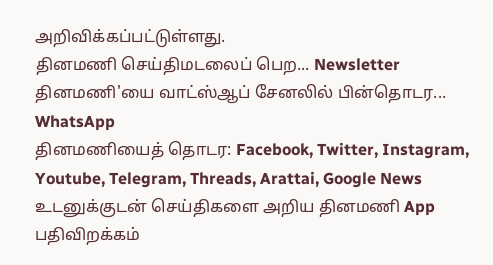அறிவிக்கப்பட்டுள்ளது.
தினமணி செய்திமடலைப் பெற... Newsletter
தினமணி'யை வாட்ஸ்ஆப் சேனலில் பின்தொடர... WhatsApp
தினமணியைத் தொடர: Facebook, Twitter, Instagram, Youtube, Telegram, Threads, Arattai, Google News
உடனுக்குடன் செய்திகளை அறிய தினமணி App பதிவிறக்கம்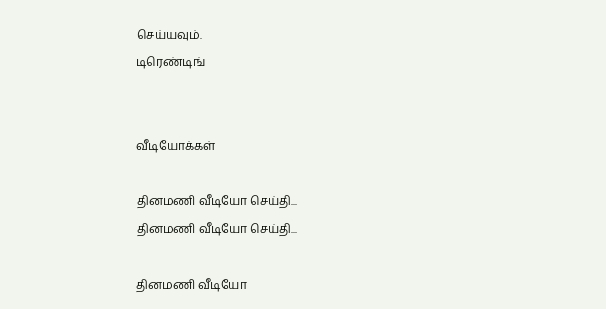செய்யவும்.
டிரெண்டிங்


வீடியோக்கள்

தினமணி வீடியோ செய்தி...
தினமணி வீடியோ செய்தி...

தினமணி வீடியோ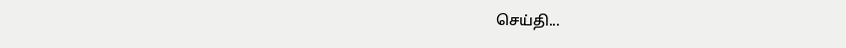செய்தி...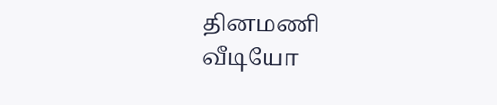தினமணி வீடியோ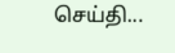செய்தி...